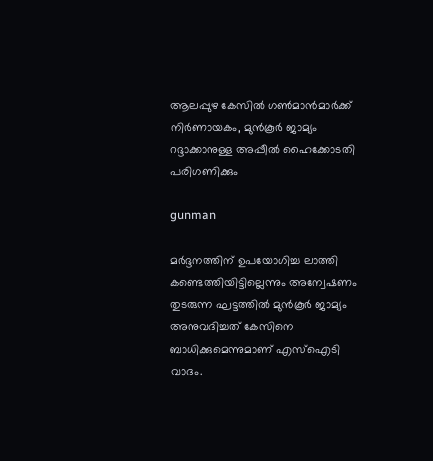ആലപ്പുഴ കേസില്‍ ഗണ്‍മാന്‍മാര്‍ക്ക് നിര്‍ണായകം, മുന്‍കൂര്‍ ജാമ്യം റദ്ദാക്കാനുള്ള അപ്പീല്‍ ഹൈക്കോടതി പരിഗണിക്കും

gunman

മര്‍ദ്ദനത്തിന് ഉപയോഗിച്ച ലാത്തി കണ്ടെത്തിയിട്ടില്ലെന്നും അന്വേഷണം തുടരുന്ന ഘട്ടത്തില്‍ മുന്‍കൂര്‍ ജാമ്യം അനുവദിച്ചത് കേസിനെ ബാധിക്കുമെന്നുമാണ് എസ്‌ഐടി വാദം.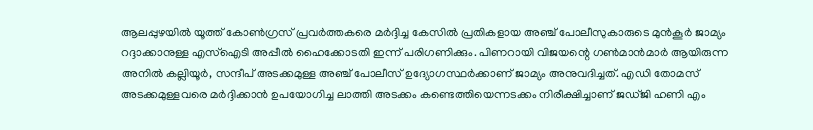ആലപ്പുഴയില്‍ യൂത്ത് കോണ്‍ഗ്രസ് പ്രവര്‍ത്തകരെ മര്‍ദ്ദിച്ച കേസില്‍ പ്രതികളായ അഞ്ച് പോലീസുകാരുടെ മുന്‍കൂര്‍ ജാമ്യം റദ്ദാക്കാനുള്ള എസ്‌ഐടി അപ്പീല്‍ ഹൈക്കോടതി ഇന്ന് പരിഗണിക്കും. പിണറായി വിജയന്റെ ഗണ്‍മാന്‍മാര്‍ ആയിരുന്ന അനില്‍ കല്ലിയൂര്‍, സന്ദീപ് അടക്കമുള്ള അഞ്ച് പോലീസ് ഉദ്യോഗസ്ഥര്‍ക്കാണ് ജാമ്യം അനുവദിച്ചത്. എഡി തോമസ് അടക്കമുള്ളവരെ മര്‍ദ്ദിക്കാന്‍ ഉപയോഗിച്ച ലാത്തി അടക്കം കണ്ടെത്തിയെന്നടക്കം നിരീക്ഷിച്ചാണ് ജഡ്ജി ഹണി എം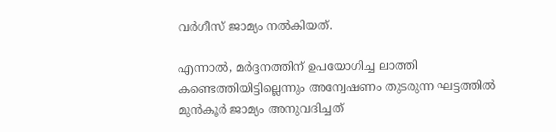വര്‍ഗീസ് ജാമ്യം നല്‍കിയത്.

എന്നാല്‍, മര്‍ദ്ദനത്തിന് ഉപയോഗിച്ച ലാത്തി കണ്ടെത്തിയിട്ടില്ലെന്നും അന്വേഷണം തുടരുന്ന ഘട്ടത്തില്‍ മുന്‍കൂര്‍ ജാമ്യം അനുവദിച്ചത്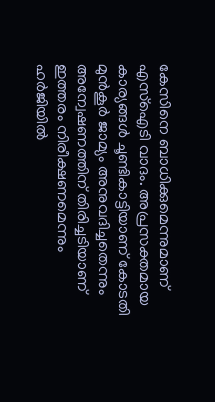കേസിനെ ബാധിക്കുമെന്നുമാണ് എസ്‌ഐടി വാദം. അപ്രസക്തമായ കാര്യങ്ങള്‍ ചൂണ്ടികാട്ടിയാണ് കോടതി മുന്‍കൂര്‍ ജാമ്യം അനുവദിച്ചതെന്നും അന്വേഷണത്തിന് തിരിച്ചടിയാണ് ഇത്തരം നിരീക്ഷണമെന്നും ഹര്‍ജിയില്‍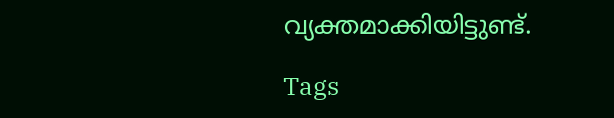വ്യക്തമാക്കിയിട്ടുണ്ട്.

Tags